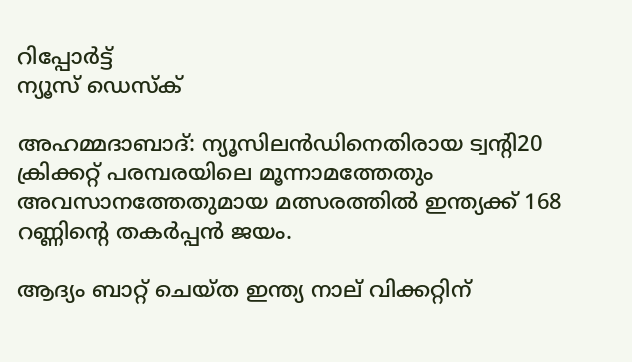റിപ്പോര്‍ട്ട്
ന്യൂസ് ഡെസ്ക്

അഹമ്മദാബാദ്: ന്യൂസിലന്‍ഡിനെതിരായ ട്വന്റി20 ക്രിക്കറ്റ് പരമ്പരയിലെ മൂന്നാമത്തേതും അവസാനത്തേതുമായ മത്സരത്തില്‍ ഇന്ത്യക്ക് 168 റണ്ണിന്റെ തകര്‍പ്പന്‍ ജയം.

ആദ്യം ബാറ്റ് ചെയ്ത ഇന്ത്യ നാല് വിക്കറ്റിന്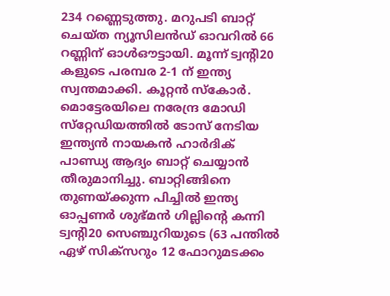234 റണ്ണെടുത്തു. മറുപടി ബാറ്റ് ചെയ്ത ന്യൂസിലന്‍ഡ് ഓവറില്‍ 66 റണ്ണിന് ഓള്‍ഔട്ടായി. മൂന്ന് ട്വന്റി20 കളുടെ പരമ്പര 2-1 ന് ഇന്ത്യ സ്വന്തമാക്കി. കൂറ്റന്‍ സ്‌കോര്‍. മൊട്ടേരയിലെ നരേന്ദ്ര മോഡി സ്‌റ്റേഡിയത്തില്‍ ടോസ് നേടിയ ഇന്ത്യന്‍ നായകന്‍ ഹാര്‍ദിക് പാണ്ഡ്യ ആദ്യം ബാറ്റ് ചെയ്യാന്‍ തീരുമാനിച്ചു. ബാറ്റിങ്ങിനെ തുണയ്ക്കുന്ന പിച്ചില്‍ ഇന്ത്യ ഓപ്പണര്‍ ശുഭ്മന്‍ ഗില്ലിന്റെ കന്നി ട്വന്റി20 സെഞ്ചുറിയുടെ (63 പന്തില്‍ ഏഴ് സിക്‌സറും 12 ഫോറുമടക്കം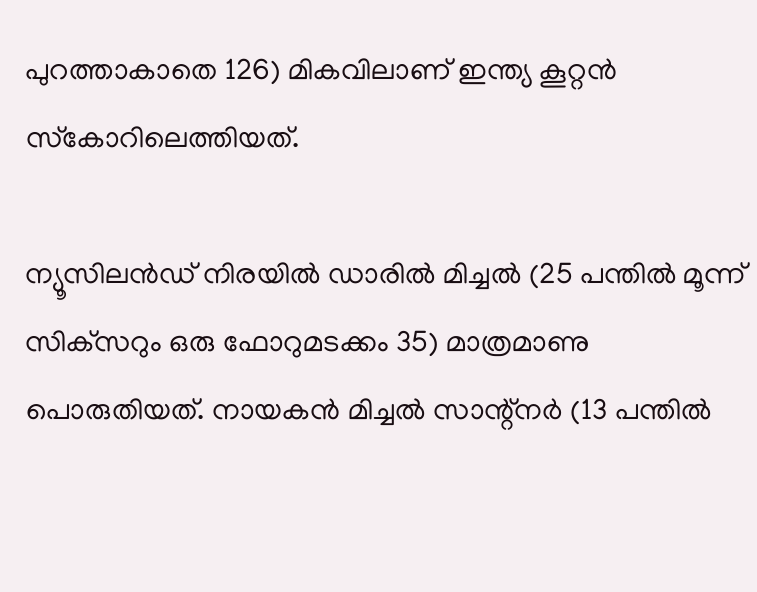പുറത്താകാതെ 126) മികവിലാണ് ഇന്ത്യ കൂറ്റന്‍ സ്‌കോറിലെത്തിയത്.

ന്യൂസിലന്‍ഡ് നിരയില്‍ ഡാരില്‍ മിച്ചല്‍ (25 പന്തില്‍ മൂന്ന് സിക്‌സറും ഒരു ഫോറുമടക്കം 35) മാത്രമാണു പൊരുതിയത്. നായകന്‍ മിച്ചല്‍ സാന്റ്‌നര്‍ (13 പന്തില്‍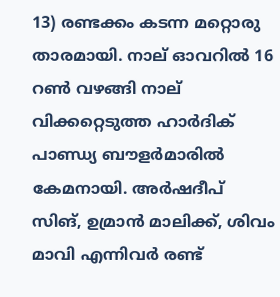13) രണ്ടക്കം കടന്ന മറ്റൊരു താരമായി. നാല് ഓവറില്‍ 16 റണ്‍ വഴങ്ങി നാല് വിക്കറ്റെടുത്ത ഹാര്‍ദിക് പാണ്ഡ്യ ബൗളര്‍മാരില്‍ കേമനായി. അര്‍ഷദീപ് സിങ്, ഉമ്രാന്‍ മാലിക്ക്, ശിവം മാവി എന്നിവര്‍ രണ്ട്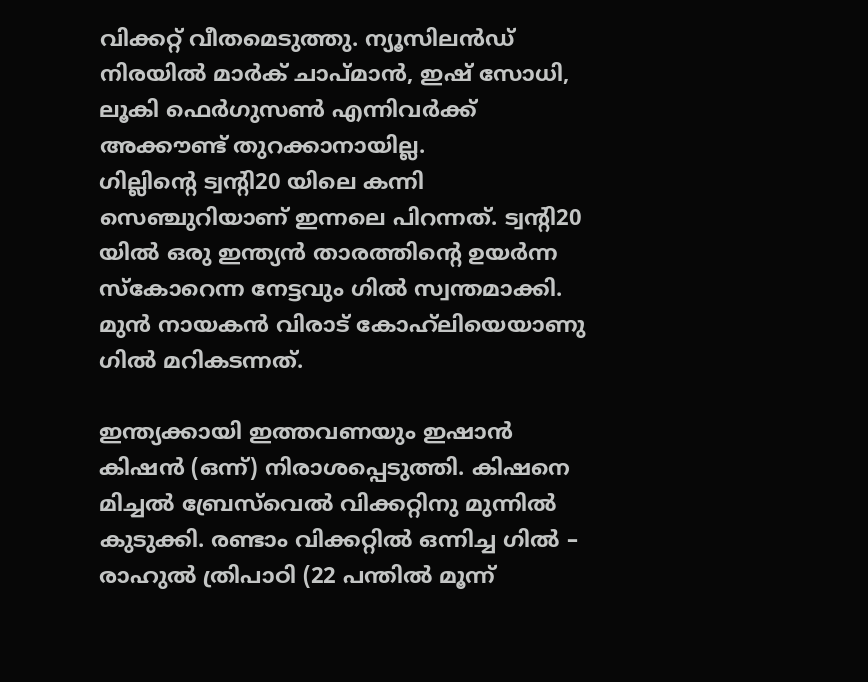വിക്കറ്റ് വീതമെടുത്തു. ന്യൂസിലന്‍ഡ് നിരയില്‍ മാര്‍ക് ചാപ്മാന്‍, ഇഷ് സോധി, ലൂകി ഫെര്‍ഗുസണ്‍ എന്നിവര്‍ക്ക് അക്കൗണ്ട് തുറക്കാനായില്ല.
ഗില്ലിന്റെ ട്വന്റി20 യിലെ കന്നി സെഞ്ചുറിയാണ് ഇന്നലെ പിറന്നത്. ട്വന്റി20 യില്‍ ഒരു ഇന്ത്യന്‍ താരത്തിന്റെ ഉയര്‍ന്ന സ്‌കോറെന്ന നേട്ടവും ഗില്‍ സ്വന്തമാക്കി. മുന്‍ നായകന്‍ വിരാട് കോഹ്‌ലിയെയാണു ഗില്‍ മറികടന്നത്.

ഇന്ത്യക്കായി ഇത്തവണയും ഇഷാന്‍ കിഷന്‍ (ഒന്ന്) നിരാശപ്പെടുത്തി. കിഷനെ മിച്ചല്‍ ബ്രേസ്‌വെല്‍ വിക്കറ്റിനു മുന്നില്‍ കുടുക്കി. രണ്ടാം വിക്കറ്റില്‍ ഒന്നിച്ച ഗില്‍ – രാഹുല്‍ ത്രിപാഠി (22 പന്തില്‍ മൂന്ന്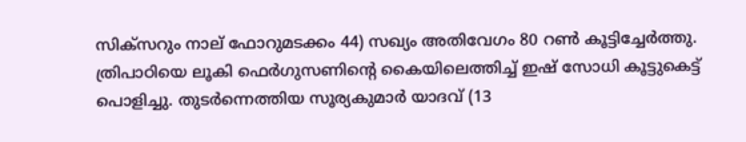സിക്‌സറും നാല് ഫോറുമടക്കം 44) സഖ്യം അതിവേഗം 80 റണ്‍ കൂട്ടിച്ചേര്‍ത്തു. ത്രിപാഠിയെ ലൂകി ഫെര്‍ഗുസണിന്റെ കൈയിലെത്തിച്ച് ഇഷ് സോധി കൂട്ടുകെട്ട് പൊളിച്ചു. തുടര്‍ന്നെത്തിയ സൂര്യകുമാര്‍ യാദവ് (13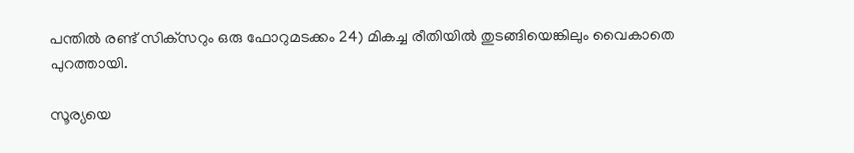പന്തില്‍ രണ്ട് സിക്‌സറും ഒരു ഫോറുമടക്കം 24) മികച്ച രീതിയില്‍ തുടങ്ങിയെങ്കിലും വൈകാതെ പുറത്തായി.

സൂര്യയെ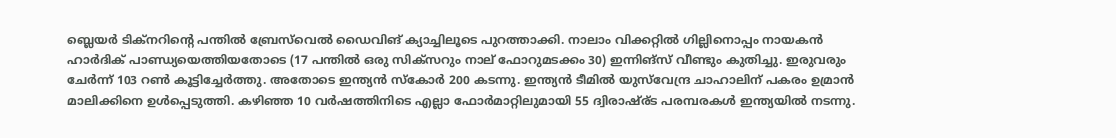ബ്ലെയര്‍ ടിക്‌നറിന്റെ പന്തില്‍ ബ്രേസ്‌വെല്‍ ഡൈവിങ് ക്യാച്ചിലൂടെ പുറത്താക്കി. നാലാം വിക്കറ്റില്‍ ഗില്ലിനൊപ്പം നായകന്‍ ഹാര്‍ദിക് പാണ്ഡ്യയെത്തിയതോടെ (17 പന്തില്‍ ഒരു സിക്‌സറും നാല് ഫോറുമടക്കം 30) ഇന്നിങ്‌സ് വീണ്ടും കുതിച്ചു. ഇരുവരും ചേര്‍ന്ന് 103 റണ്‍ കൂട്ടിച്ചേര്‍ത്തു. അതോടെ ഇന്ത്യന്‍ സ്‌കോര്‍ 200 കടന്നു. ഇന്ത്യന്‍ ടീമില്‍ യുസ്‌വേന്ദ്ര ചാഹാലിന് പകരം ഉമ്രാന്‍ മാലിക്കിനെ ഉള്‍പ്പെടുത്തി. കഴിഞ്ഞ 10 വര്‍ഷത്തിനിടെ എല്ലാ ഫോര്‍മാറ്റിലുമായി 55 ദ്വിരാഷ്ര്ട പരമ്പരകള്‍ ഇന്ത്യയില്‍ നടന്നു.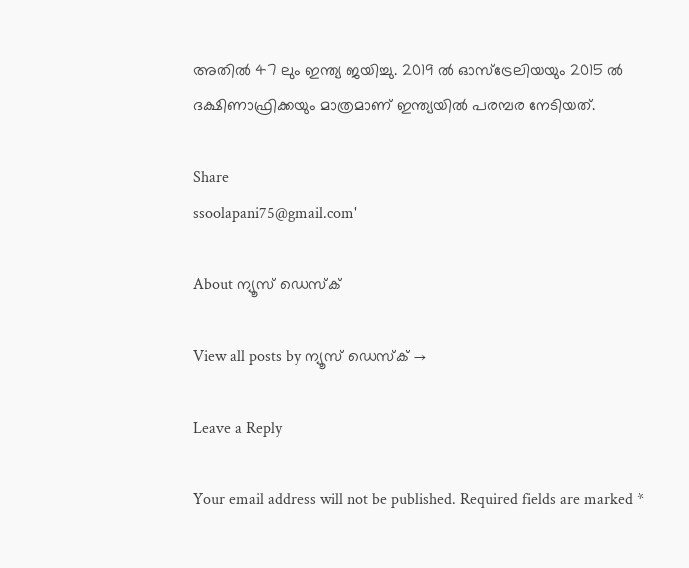അതില്‍ 47 ലും ഇന്ത്യ ജയിച്ചു. 2019 ല്‍ ഓസ്‌ട്രേലിയയും 2015 ല്‍ ദക്ഷിണാഫ്രിക്കയും മാത്രമാണ് ഇന്ത്യയില്‍ പരമ്പര നേടിയത്.

Share
ssoolapani75@gmail.com'

About ന്യൂസ് ഡെസ്ക്

View all posts by ന്യൂസ് ഡെസ്ക് →

Leave a Reply

Your email address will not be published. Required fields are marked *